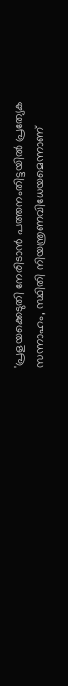'പ്രളയക്കെടുതി നേരിടാൻ പത്തനംതിട്ടയിൽ പ്രത്യേക സന്നാഹം, സ്ഥിതി നിയന്ത്രണവിധേയമെന്നാണ്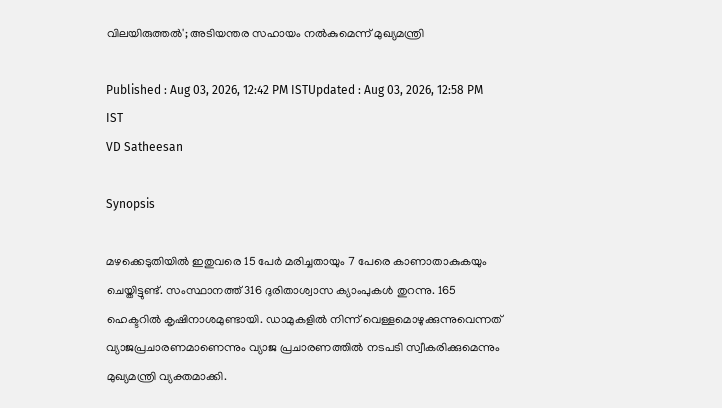വിലയിരുത്തൽ'; അടിയന്തര സഹായം നൽകുമെന്ന് മുഖ്യമന്ത്രി

Published : Aug 03, 2026, 12:42 PM ISTUpdated : Aug 03, 2026, 12:58 PM IST
VD Satheesan

Synopsis

മഴക്കെടുതിയിൽ ഇതുവരെ 15 പേർ മരിച്ചതായും 7 പേരെ കാണാതാകുകയും ചെയ്തിട്ടുണ്ട്. സംസ്ഥാനത്ത് 316 ദുരിതാശ്വാസ ക്യാംപുകൾ തുറന്നു. 165 ഹെക്ടറിൽ കൃഷിനാശമുണ്ടായി. ഡാമുകളിൽ നിന്ന് വെള്ളമൊഴുക്കുന്നുവെന്നത് വ്യാജപ്രചാരണമാണെന്നും വ്യാജ പ്രചാരണത്തിൽ നടപടി സ്വീകരിക്കുമെന്നും മുഖ്യമന്ത്രി വ്യക്തമാക്കി.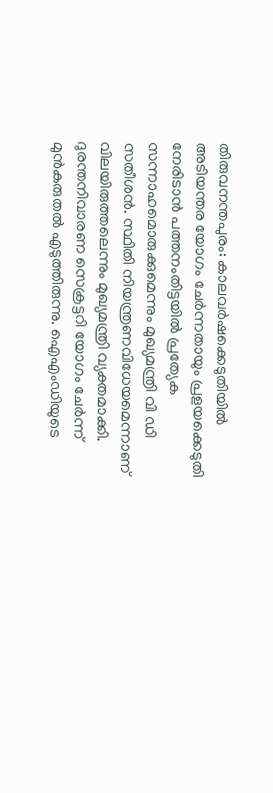തിരുവനന്തപുരം: കാലവർഷക്കെടുതിയിൽ‌ അടിയന്തര യോഗം ചേർന്നതായും പ്രളയക്കെടുതി നേരിടാൻ പത്തനംതിട്ടയിൽ പ്രത്യേക സന്നാഹമൊരുക്കുമെന്നും മുഖ്യമന്ത്രി വി ഡി സതീശൻ. സ്ഥിതി നിയന്ത്രണവിധേയമെന്നാണ് വിലയിരുത്തലെന്നും മുഖ്യമന്ത്രി വ്യക്തമാക്കി. ദുരന്തനിവാരണ സെക്രട്ടറി യോഗം ചേർന്ന് മുൻകരുതൽ എടുത്തിരുന്നു. ഐഎംഡിയുടെ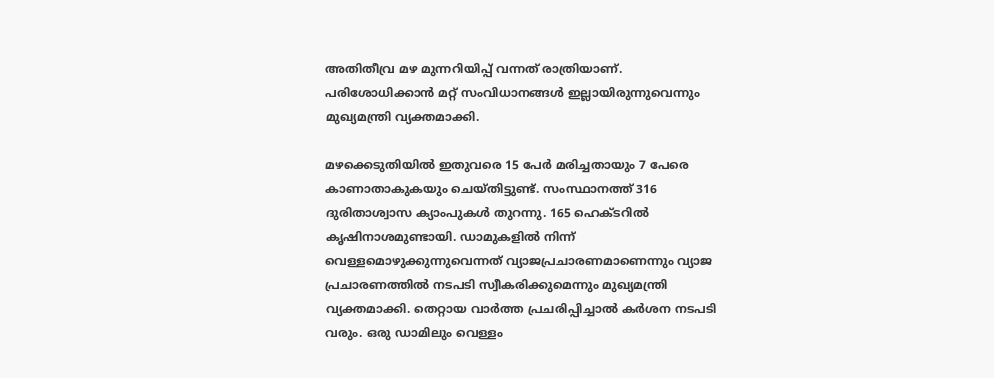അതിതീവ്ര മഴ മുന്നറിയിപ്പ് വന്നത് രാത്രിയാണ്. പരിശോധിക്കാൻ മറ്റ് സംവിധാനങ്ങള്‍ ഇല്ലായിരുന്നുവെന്നും മുഖ്യമന്ത്രി വ്യക്തമാക്കി.

മഴക്കെടുതിയിൽ ഇതുവരെ 15 പേർ മരിച്ചതായും 7 പേരെ കാണാതാകുകയും ചെയ്തിട്ടുണ്ട്. സംസ്ഥാനത്ത് 316 ദുരിതാശ്വാസ ക്യാംപുകൾ തുറന്നു. 165 ഹെക്ടറിൽ കൃഷിനാശമുണ്ടായി. ഡാമുകളിൽ നിന്ന് വെള്ളമൊഴുക്കുന്നുവെന്നത് വ്യാജപ്രചാരണമാണെന്നും വ്യാജ പ്രചാരണത്തിൽ നടപടി സ്വീകരിക്കുമെന്നും മുഖ്യമന്ത്രി വ്യക്തമാക്കി. തെറ്റായ വാര്‍ത്ത പ്രചരിപ്പിച്ചാൽ കര്‍ശന നടപടി വരും. ഒരു ഡാമിലും വെള്ളം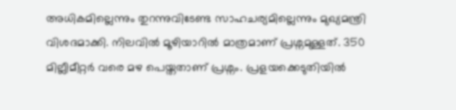അധികമില്ലെന്നും തുറന്നുവിടേണ്ട സാഹചര്യമില്ലെന്നും മുഖ്യമന്ത്രി വിശദമാക്കി. നിലവിൽ മൂഴിയാറിൽ മാത്രമാണ് പ്രശ്നമുള്ളത്. 350 മില്ലീമീറ്റര്‍ വരെ മഴ പെയ്തതാണ് പ്രശ്നം. പ്രളയക്കെടുതിയിൽ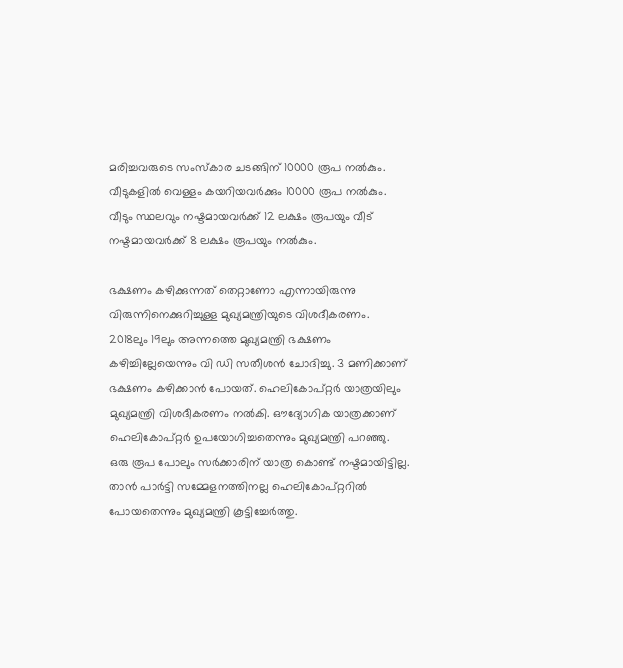മരിച്ചവരുടെ സംസ്കാര ചടങ്ങിന് 10000 രൂപ നൽകും. വീടുകളിൽ വെള്ളം കയറിയവര്‍ക്കും 10000 രൂപ നൽകും. വീടും സ്ഥലവും നഷ്ടമായവര്‍ക്ക് 12 ലക്ഷം രൂപയും വീട് നഷ്ടമായവര്‍ക്ക് 8 ലക്ഷം രൂപയും നൽകും.

ഭക്ഷണം കഴിക്കുന്നത് തെറ്റാണോ എന്നായിരുന്നു വിരുന്നിനെക്കുറിച്ചുള്ള മുഖ്യമന്ത്രിയുടെ വിശദീകരണം. 2018ലും 19ലും അന്നത്തെ മുഖ്യമന്ത്രി ഭക്ഷണം കഴിച്ചില്ലേയെന്നും വി ഡി സതീശൻ ചോദിച്ചു. 3 മണിക്കാണ് ഭക്ഷണം കഴിക്കാൻ പോയത്. ഹെലികോപ്റ്റര്‍ യാത്രയിലും മുഖ്യമന്ത്രി വിശദീകരണം നൽകി. ഔദ്യോഗിക യാത്രക്കാണ് ഹെലികോപ്റ്റര്‍ ഉപയോഗിച്ചതെന്നും മുഖ്യമന്ത്രി പറഞ്ഞു. ഒരു രൂപ പോലും സര്‍ക്കാരിന് യാത്ര കൊണ്ട് നഷ്ടമായിട്ടില്ല. താൻ പാര്‍ട്ടി സമ്മേളനത്തിനല്ല ഹെലികോപ്റ്ററിൽ പോയതെന്നും മുഖ്യമന്ത്രി കൂട്ടിച്ചേര്‍ത്തു.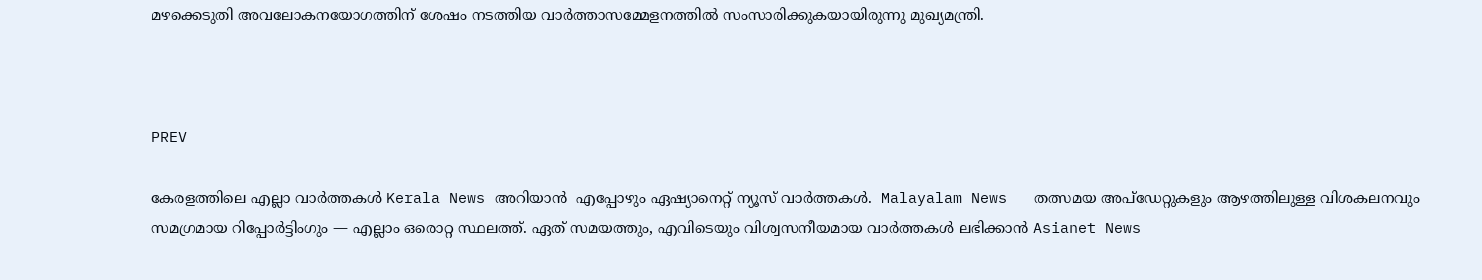മഴക്കെടുതി അവലോകനയോഗത്തിന് ശേഷം നടത്തിയ വാര്‍ത്താസമ്മേളനത്തിൽ സംസാരിക്കുകയായിരുന്നു മുഖ്യമന്ത്രി.



PREV

കേരളത്തിലെ എല്ലാ വാർത്തകൾ Kerala News അറിയാൻ  എപ്പോഴും ഏഷ്യാനെറ്റ് ന്യൂസ് വാർത്തകൾ.  Malayalam News   തത്സമയ അപ്‌ഡേറ്റുകളും ആഴത്തിലുള്ള വിശകലനവും സമഗ്രമായ റിപ്പോർട്ടിംഗും — എല്ലാം ഒരൊറ്റ സ്ഥലത്ത്. ഏത് സമയത്തും, എവിടെയും വിശ്വസനീയമായ വാർത്തകൾ ലഭിക്കാൻ Asianet News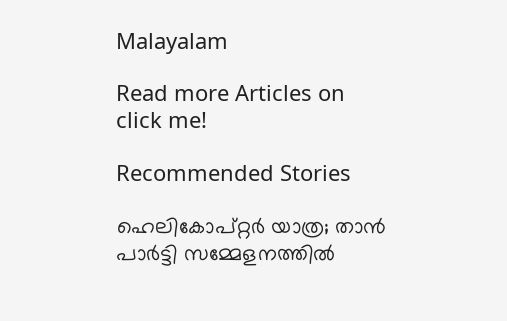Malayalam

Read more Articles on
click me!

Recommended Stories

ഹെലികോപ്റ്റർ യാത്ര; താൻ പാർട്ടി സമ്മേളനത്തിൽ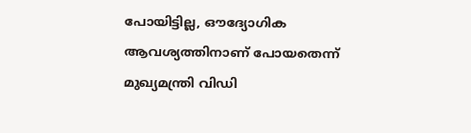പോയിട്ടില്ല, ഔദ്യോഗിക ആവശ്യത്തിനാണ് പോയതെന്ന് മുഖ്യമന്ത്രി വിഡി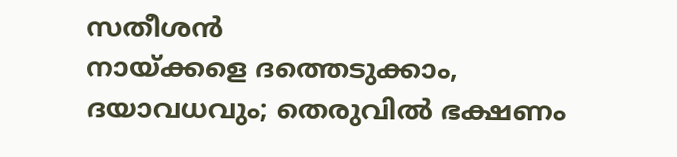സതീശൻ
നായ്ക്കളെ ദത്തെടുക്കാം, ദയാവധവും; തെരുവിൽ ഭക്ഷണം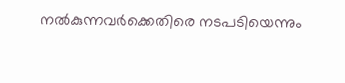നൽകുന്നവ‍ർക്കെതിരെ നടപടിയെന്നും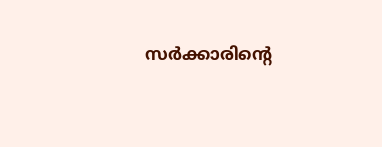സ‍ർക്കാരിന്‍റെ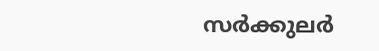സർക്കുലർ